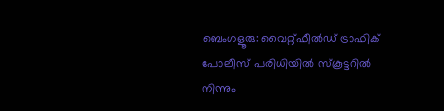ബെംഗളൂരു: വൈറ്റ്ഫീൽഡ് ട്രാഫിക് പോലീസ് പരിധിയിൽ സ്കൂട്ടറിൽ നിന്നും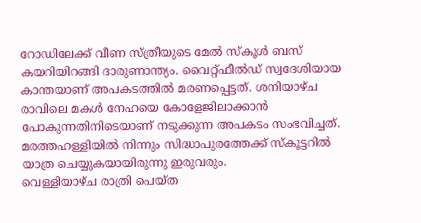റോഡിലേക്ക് വീണ സ്ത്രീയുടെ മേൽ സ്കൂൾ ബസ് കയറിയിറങ്ങി ദാരുണാന്ത്യം. വൈറ്റ്ഫീൽഡ് സ്വദേശിയായ കാന്തയാണ് അപകടത്തിൽ മരണപ്പെട്ടത്. ശനിയാഴ്ച രാവിലെ മകൾ നേഹയെ കോളേജിലാക്കാൻ പോകുന്നതിനിടെയാണ് നടുക്കുന്ന അപകടം സംഭവിച്ചത്. മരത്തഹള്ളിയിൽ നിന്നും സിദ്ധാപുരത്തേക്ക് സ്കൂട്ടറിൽ യാത്ര ചെയ്യുകയായിരുന്നു ഇരുവരും.
വെള്ളിയാഴ്ച രാത്രി പെയ്ത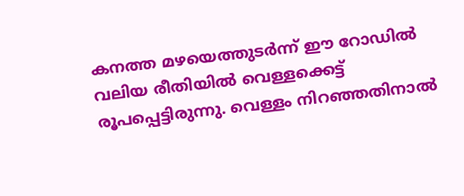കനത്ത മഴയെത്തുടർന്ന് ഈ റോഡിൽ വലിയ രീതിയിൽ വെള്ളക്കെട്ട് രൂപപ്പെട്ടിരുന്നു. വെള്ളം നിറഞ്ഞതിനാൽ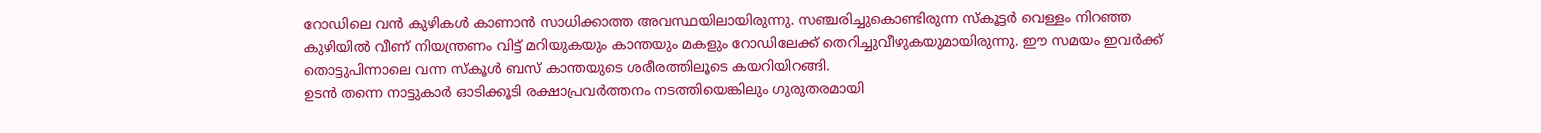റോഡിലെ വൻ കുഴികൾ കാണാൻ സാധിക്കാത്ത അവസ്ഥയിലായിരുന്നു. സഞ്ചരിച്ചുകൊണ്ടിരുന്ന സ്കൂട്ടർ വെള്ളം നിറഞ്ഞ കുഴിയിൽ വീണ് നിയന്ത്രണം വിട്ട് മറിയുകയും കാന്തയും മകളും റോഡിലേക്ക് തെറിച്ചുവീഴുകയുമായിരുന്നു. ഈ സമയം ഇവർക്ക് തൊട്ടുപിന്നാലെ വന്ന സ്കൂൾ ബസ് കാന്തയുടെ ശരീരത്തിലൂടെ കയറിയിറങ്ങി.
ഉടൻ തന്നെ നാട്ടുകാർ ഓടിക്കൂടി രക്ഷാപ്രവർത്തനം നടത്തിയെങ്കിലും ഗുരുതരമായി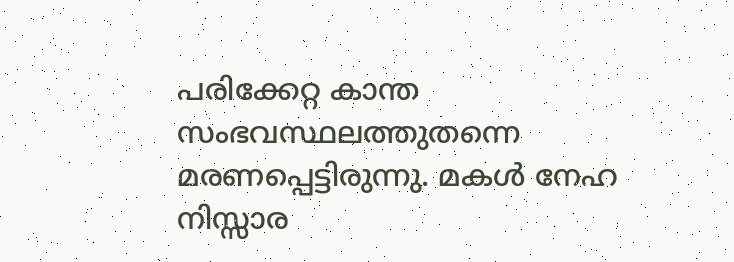പരിക്കേറ്റ കാന്ത സംഭവസ്ഥലത്തുതന്നെ മരണപ്പെട്ടിരുന്നു. മകൾ നേഹ നിസ്സാര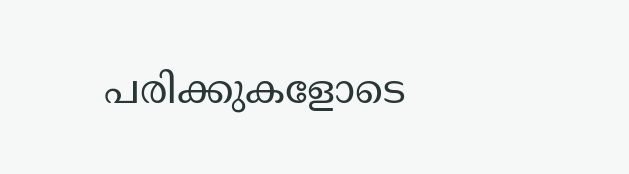പരിക്കുകളോടെ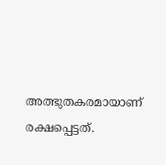അത്ഭുതകരമായാണ് രക്ഷപ്പെട്ടത്.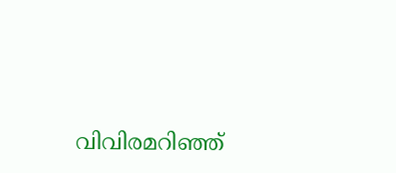വിവിരമറിഞ്ഞ്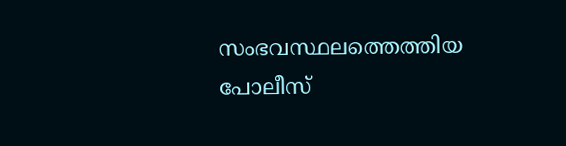സംഭവസ്ഥലത്തെത്തിയ പോലീസ്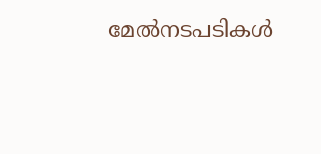മേൽനടപടികൾ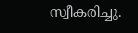സ്വീകരിച്ചു.